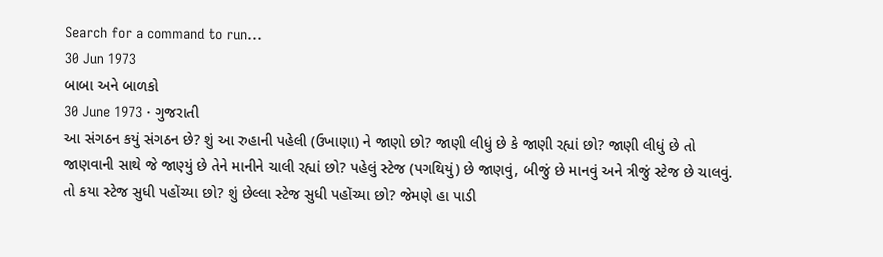Search for a command to run...
30 Jun 1973
બાબા અને બાળકો
30 June 1973 · ગુજરાતી
આ સંગઠન કયું સંગઠન છે? શું આ રુહાની પહેલી (ઉખાણા) ને જાણો છો? જાણી લીધું છે કે જાણી રહ્યાં છો? જાણી લીધું છે તો જાણવાની સાથે જે જાણ્યું છે તેને માનીને ચાલી રહ્યાં છો? પહેલું સ્ટેજ (પગથિયું) છે જાણવું, બીજું છે માનવું અને ત્રીજું સ્ટેજ છે ચાલવું. તો કયા સ્ટેજ સુધી પહોંચ્યા છો? શું છેલ્લા સ્ટેજ સુધી પહોંચ્યા છો? જેમણે હા પાડી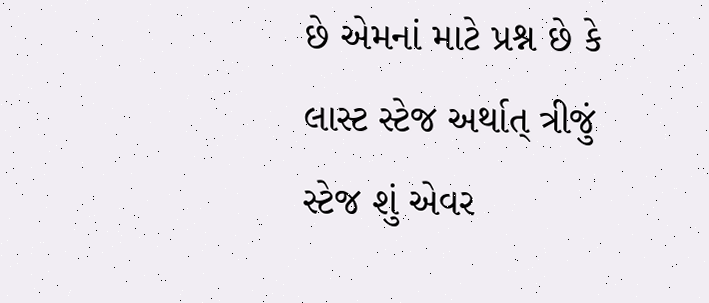છે એમનાં માટે પ્રશ્ન છે કે લાસ્ટ સ્ટેજ અર્થાત્ ત્રીજું સ્ટેજ શું એવર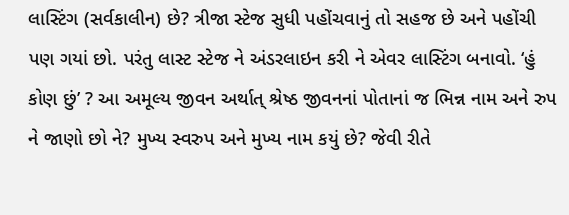લાસ્ટિંગ (સર્વકાલીન) છે? ત્રીજા સ્ટેજ સુધી પહોંચવાનું તો સહજ છે અને પહોંચી પણ ગયાં છો. પરંતુ લાસ્ટ સ્ટેજ ને અંડરલાઇન કરી ને એવર લાસ્ટિંગ બનાવો. ‘હું કોણ છું’ ? આ અમૂલ્ય જીવન અર્થાત્ શ્રેષ્ઠ જીવનનાં પોતાનાં જ ભિન્ન નામ અને રુપ ને જાણો છો ને? મુખ્ય સ્વરુપ અને મુખ્ય નામ કયું છે? જેવી રીતે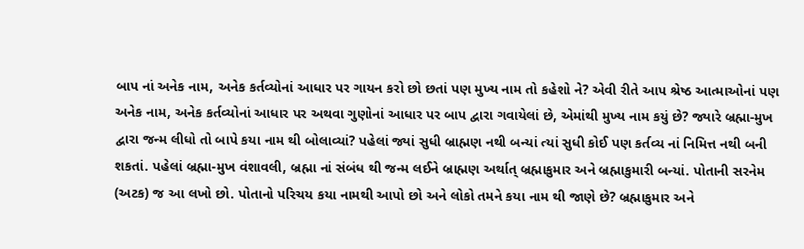બાપ નાં અનેક નામ, અનેક કર્તવ્યોનાં આધાર પર ગાયન કરો છો છતાં પણ મુખ્ય નામ તો કહેશો ને? એવી રીતે આપ શ્રેષ્ઠ આત્માઓનાં પણ અનેક નામ, અનેક કર્તવ્યોનાં આધાર પર અથવા ગુણોનાં આધાર પર બાપ દ્વારા ગવાયેલાં છે, એમાંથી મુખ્ય નામ કયું છે? જ્યારે બ્રહ્મા-મુખ દ્વારા જન્મ લીધો તો બાપે કયા નામ થી બોલાવ્યાં? પહેલાં જ્યાં સુધી બ્રાહ્મણ નથી બન્યાં ત્યાં સુધી કોઈ પણ કર્તવ્ય નાં નિમિત્ત નથી બની શકતાં. પહેલાં બ્રહ્મા-મુખ વંશાવલી, બ્રહ્મા નાં સંબંધ થી જન્મ લઈને બ્રાહ્મણ અર્થાત્ બ્રહ્માકુમાર અને બ્રહ્માકુમારી બન્યાં. પોતાની સરનેમ (અટક) જ આ લખો છો. પોતાનો પરિચય કયા નામથી આપો છો અને લોકો તમને કયા નામ થી જાણે છે? બ્રહ્માકુમાર અને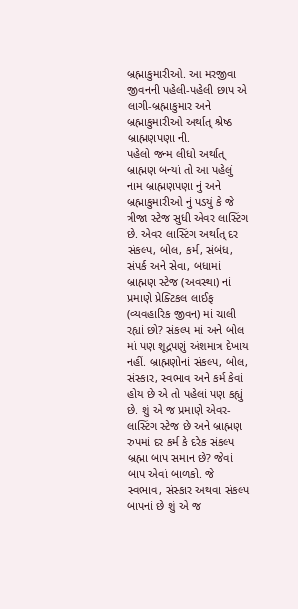બ્રહ્માકુમારીઓ. આ મરજીવા જીવનની પહેલી-પહેલી છાપ એ લાગી-બ્રહ્માકુમાર અને બ્રહ્માકુમારીઓ અર્થાત્ શ્રેષ્ઠ બ્રાહ્મણપણા ની.
પહેલો જન્મ લીધો અર્થાત્ બ્રાહ્મણ બન્યાં તો આ પહેલું નામ બ્રાહ્મણપણા નું અને બ્રહ્માકુમારીઓ નું પડયું કે જે ત્રીજા સ્ટેજ સુધી એવર લાસ્ટિંગ છે. એવર લાસ્ટિંગ અર્થાત્ દર સંકલ્પ, બોલ, કર્મ, સંબંધ, સંપર્ક અને સેવા, બધામાં બ્રાહ્મણ સ્ટેજ (અવસ્થા) નાં પ્રમાણે પ્રેક્ટિકલ લાઈફ (વ્યવહારિક જીવન) માં ચાલી રહ્યાં છો? સંકલ્પ માં અને બોલ માં પણ શૂદ્રપણું અંશમાત્ર દેખાય નહીં. બ્રાહ્મણોનાં સંકલ્પ, બોલ, સંસ્કાર, સ્વભાવ અને કર્મ કેવાં હોય છે એ તો પહેલાં પણ કહ્યું છે. શું એ જ પ્રમાણે એવર-લાસ્ટિંગ સ્ટેજ છે અને બ્રાહ્મણ રુપમાં દર કર્મ કે દરેક સંકલ્પ બ્રહ્મા બાપ સમાન છે? જેવાં બાપ એવાં બાળકો. જે સ્વભાવ, સંસ્કાર અથવા સંકલ્પ બાપનાં છે શું એ જ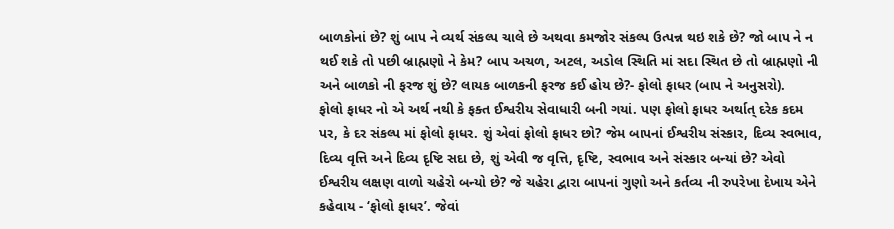બાળકોનાં છે? શું બાપ ને વ્યર્થ સંકલ્પ ચાલે છે અથવા કમજોર સંકલ્પ ઉત્પન્ન થઇ શકે છે? જો બાપ ને ન થઈ શકે તો પછી બ્રાહ્મણો ને કેમ? બાપ અચળ, અટલ, અડોલ સ્થિતિ માં સદા સ્થિત છે તો બ્રાહ્મણો ની અને બાળકો ની ફરજ શું છે? લાયક બાળકની ફરજ કઈ હોય છે?- ફોલો ફાધર (બાપ ને અનુસરો).
ફોલો ફાધર નો એ અર્થ નથી કે ફક્ત ઈશ્વરીય સેવાધારી બની ગયાં. પણ ફોલો ફાધર અર્થાત્ દરેક કદમ પર, કે દર સંકલ્પ માં ફોલો ફાધર. શું એવાં ફોલો ફાધર છો? જેમ બાપનાં ઈશ્વરીય સંસ્કાર, દિવ્ય સ્વભાવ, દિવ્ય વૃત્તિ અને દિવ્ય દૃષ્ટિ સદા છે, શું એવી જ વૃત્તિ, દૃષ્ટિ, સ્વભાવ અને સંસ્કાર બન્યાં છે? એવો ઈશ્વરીય લક્ષણ વાળો ચહેરો બન્યો છે? જે ચહેરા દ્વારા બાપનાં ગુણો અને કર્તવ્ય ની રુપરેખા દેખાય એને કહેવાય - ‘ફોલો ફાધર’. જેવાં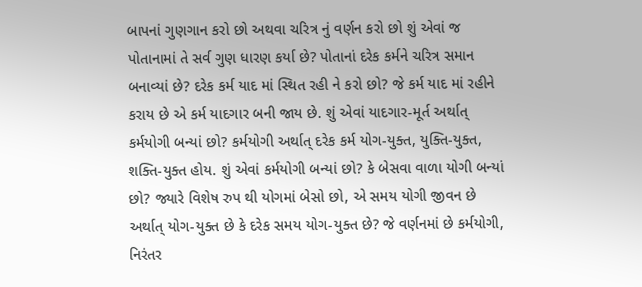બાપનાં ગુણગાન કરો છો અથવા ચરિત્ર નું વર્ણન કરો છો શું એવાં જ પોતાનામાં તે સર્વ ગુણ ધારણ કર્યા છે? પોતાનાં દરેક કર્મને ચરિત્ર સમાન બનાવ્યાં છે? દરેક કર્મ યાદ માં સ્થિત રહી ને કરો છો? જે કર્મ યાદ માં રહીને કરાય છે એ કર્મ યાદગાર બની જાય છે. શું એવાં યાદગાર-મૂર્ત અર્થાત્ કર્મયોગી બન્યાં છો? કર્મયોગી અર્થાત્ દરેક કર્મ યોગ-યુક્ત, યુક્તિ-યુક્ત, શક્તિ-યુક્ત હોય. શું એવાં કર્મયોગી બન્યાં છો? કે બેસવા વાળા યોગી બન્યાં છો? જ્યારે વિશેષ રુપ થી યોગમાં બેસો છો, એ સમય યોગી જીવન છે અર્થાત્ યોગ-યુક્ત છે કે દરેક સમય યોગ-યુક્ત છે? જે વર્ણનમાં છે કર્મયોગી, નિરંતર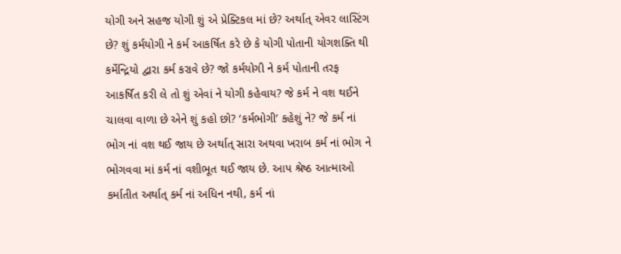યોગી અને સહજ યોગી શું એ પ્રેક્ટિકલ માં છે? અર્થાત્ એવર લાસ્ટિંગ છે? શું કર્મયોગી ને કર્મ આકર્ષિત કરે છે કે યોગી પોતાની યોગશક્તિ થી કર્મેન્દ્રિયો દ્વારા કર્મ કરાવે છે? જો કર્મયોગી ને કર્મ પોતાની તરફ આકર્ષિત કરી લે તો શું એવાં ને યોગી કહેવાય? જે કર્મ ને વશ થઈને ચાલવા વાળા છે એને શું કહો છો? ‘કર્મભોગી’ કહેશું ને? જે કર્મ નાં ભોગ નાં વશ થઈ જાય છે અર્થાત્ સારા અથવા ખરાબ કર્મ નાં ભોગ ને ભોગવવા માં કર્મ નાં વશીભૂત થઈ જાય છે. આપ શ્રેષ્ઠ આત્માઓ કર્માતીત અર્થાત્ કર્મ નાં અધિન નથી, કર્મ નાં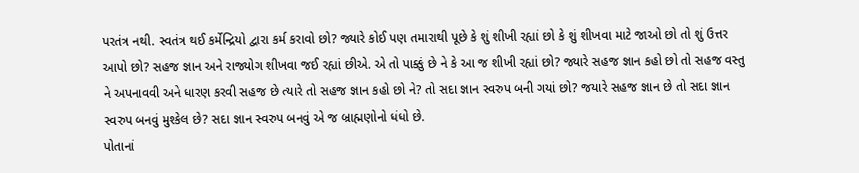પરતંત્ર નથી. સ્વતંત્ર થઈ કર્મેન્દ્રિયો દ્વારા કર્મ કરાવો છો? જ્યારે કોઈ પણ તમારાથી પૂછે કે શું શીખી રહ્યાં છો કે શું શીખવા માટે જાઓ છો તો શું ઉત્તર આપો છો? સહજ જ્ઞાન અને રાજ્યોગ શીખવા જઈ રહ્યાં છીએ. એ તો પાક્કું છે ને કે આ જ શીખી રહ્યાં છો? જ્યારે સહજ જ્ઞાન કહો છો તો સહજ વસ્તુ ને અપનાવવી અને ધારણ કરવી સહજ છે ત્યારે તો સહજ જ્ઞાન કહો છો ને? તો સદા જ્ઞાન સ્વરુપ બની ગયાં છો? જયારે સહજ જ્ઞાન છે તો સદા જ્ઞાન સ્વરુપ બનવું મુશ્કેલ છે? સદા જ્ઞાન સ્વરુપ બનવું એ જ બ્રાહ્મણોનો ધંધો છે.
પોતાનાં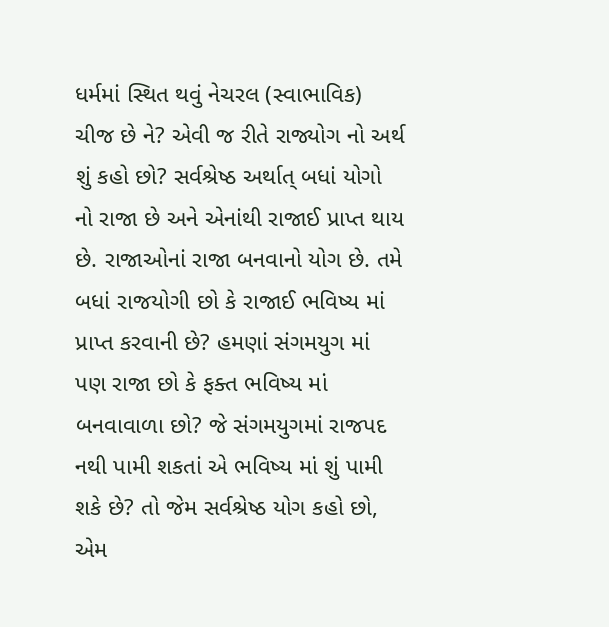ધર્મમાં સ્થિત થવું નેચરલ (સ્વાભાવિક) ચીજ છે ને? એવી જ રીતે રાજ્યોગ નો અર્થ શું કહો છો? સર્વશ્રેષ્ઠ અર્થાત્ બધાં યોગો નો રાજા છે અને એનાંથી રાજાઈ પ્રાપ્ત થાય છે. રાજાઓનાં રાજા બનવાનો યોગ છે. તમે બધાં રાજયોગી છો કે રાજાઈ ભવિષ્ય માં પ્રાપ્ત કરવાની છે? હમણાં સંગમયુગ માં પણ રાજા છો કે ફક્ત ભવિષ્ય માં બનવાવાળા છો? જે સંગમયુગમાં રાજપદ નથી પામી શકતાં એ ભવિષ્ય માં શું પામી શકે છે? તો જેમ સર્વશ્રેષ્ઠ યોગ કહો છો, એમ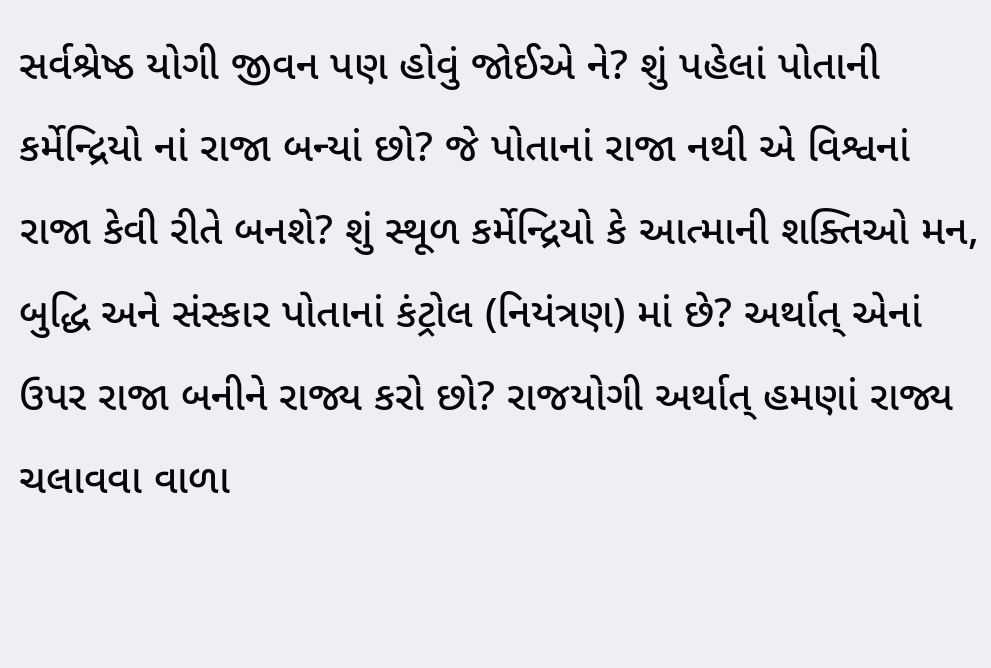સર્વશ્રેષ્ઠ યોગી જીવન પણ હોવું જોઈએ ને? શું પહેલાં પોતાની કર્મેન્દ્રિયો નાં રાજા બન્યાં છો? જે પોતાનાં રાજા નથી એ વિશ્વનાં રાજા કેવી રીતે બનશે? શું સ્થૂળ કર્મેન્દ્રિયો કે આત્માની શક્તિઓ મન, બુદ્ધિ અને સંસ્કાર પોતાનાં કંટ્રોલ (નિયંત્રણ) માં છે? અર્થાત્ એનાં ઉપર રાજા બનીને રાજ્ય કરો છો? રાજયોગી અર્થાત્ હમણાં રાજ્ય ચલાવવા વાળા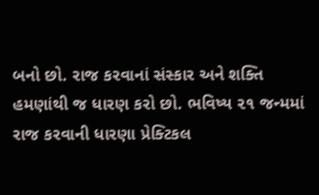બનો છો. રાજ કરવાનાં સંસ્કાર અને શક્તિ હમણાંથી જ ધારણ કરો છો. ભવિષ્ય ૨૧ જન્મમાં રાજ કરવાની ધારણા પ્રેક્ટિકલ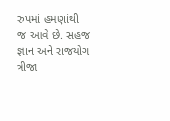રુપમાં હમણાંથી જ આવે છે. સહજ જ્ઞાન અને રાજયોગ ત્રીજા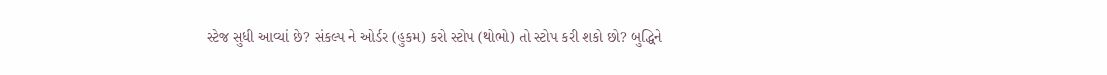સ્ટેજ સુધી આવ્યાં છે? સંકલ્પ ને ઓર્ડર (હુકમ) કરો સ્ટોપ (થોભો) તો સ્ટોપ કરી શકો છો? બુદ્ધિને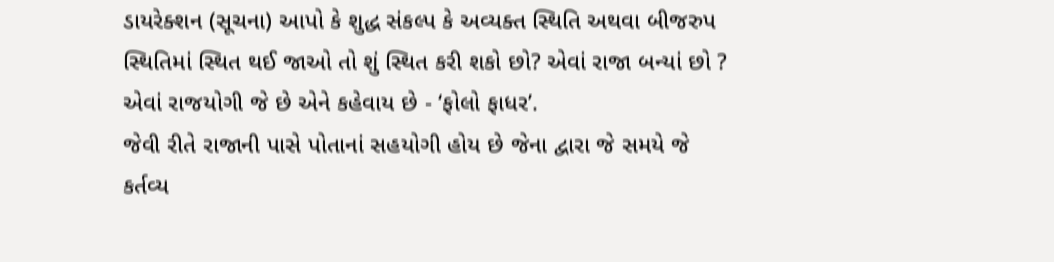ડાયરેક્શન (સૂચના) આપો કે શુદ્ધ સંકલ્પ કે અવ્યક્ત સ્થિતિ અથવા બીજરુપ સ્થિતિમાં સ્થિત થઈ જાઓ તો શું સ્થિત કરી શકો છો? એવાં રાજા બન્યાં છો ? એવાં રાજયોગી જે છે એને કહેવાય છે - ‘ફોલો ફાધર’.
જેવી રીતે રાજાની પાસે પોતાનાં સહયોગી હોય છે જેના દ્વારા જે સમયે જે કર્તવ્ય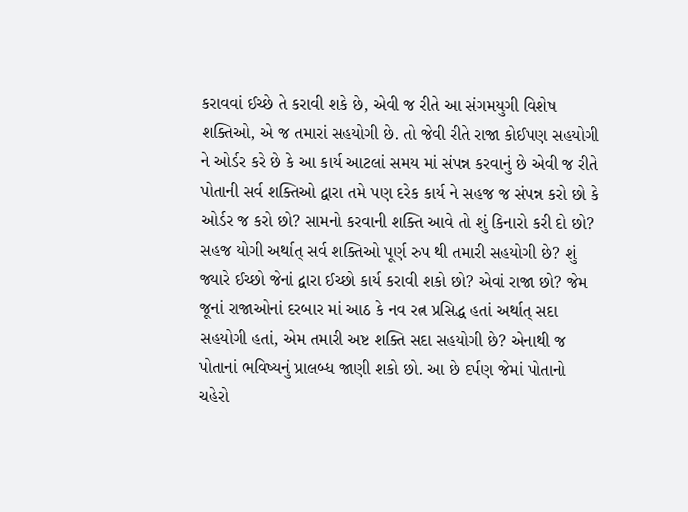કરાવવાં ઈચ્છે તે કરાવી શકે છે, એવી જ રીતે આ સંગમયુગી વિશેષ શક્તિઓ, એ જ તમારાં સહયોગી છે. તો જેવી રીતે રાજા કોઈપણ સહયોગી ને ઓર્ડર કરે છે કે આ કાર્ય આટલાં સમય માં સંપન્ન કરવાનું છે એવી જ રીતે પોતાની સર્વ શક્તિઓ દ્વારા તમે પણ દરેક કાર્ય ને સહજ જ સંપન્ન કરો છો કે ઓર્ડર જ કરો છો? સામનો કરવાની શક્તિ આવે તો શું કિનારો કરી દો છો? સહજ યોગી અર્થાત્ સર્વ શક્તિઓ પૂર્ણ રુપ થી તમારી સહયોગી છે? શું જ્યારે ઈચ્છો જેનાં દ્વારા ઈચ્છો કાર્ય કરાવી શકો છો? એવાં રાજા છો? જેમ જૂનાં રાજાઓનાં દરબાર માં આઠ કે નવ રત્ન પ્રસિદ્ધ હતાં અર્થાત્ સદા સહયોગી હતાં, એમ તમારી અષ્ટ શક્તિ સદા સહયોગી છે? એનાથી જ પોતાનાં ભવિષ્યનું પ્રાલબ્ધ જાણી શકો છો. આ છે દર્પણ જેમાં પોતાનો ચહેરો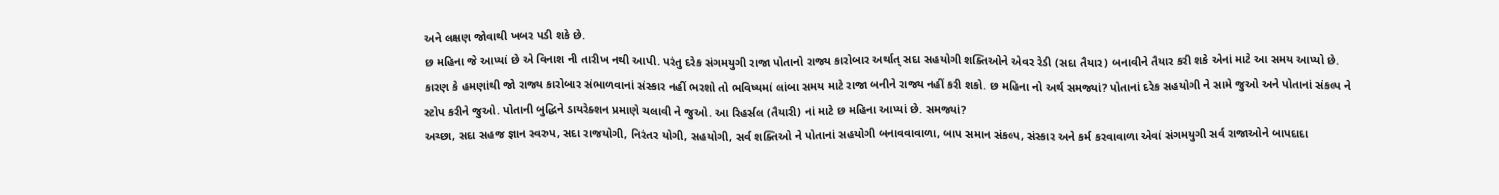અને લક્ષણ જોવાથી ખબર પડી શકે છે.
છ મહિના જે આપ્યાં છે એ વિનાશ ની તારીખ નથી આપી. પરંતુ દરેક સંગમયુગી રાજા પોતાનો રાજ્ય કારોબાર અર્થાત્ સદા સહયોગી શક્તિઓને એવર રેડી (સદા તૈયાર) બનાવીને તૈયાર કરી શકે એનાં માટે આ સમય આપ્યો છે. કારણ કે હમણાંથી જો રાજ્ય કારોબાર સંભાળવાનાં સંસ્કાર નહીં ભરશો તો ભવિષ્યમાં લાંબા સમય માટે રાજા બનીને રાજ્ય નહીં કરી શકો. છ મહિના નો અર્થ સમજ્યાં? પોતાનાં દરેક સહયોગી ને સામે જુઓ અને પોતાનાં સંકલ્પ ને સ્ટોપ કરીને જુઓ. પોતાની બુદ્ધિને ડાયરેક્શન પ્રમાણે ચલાવી ને જુઓ. આ રિહર્સલ (તૈયારી) નાં માટે છ મહિના આપ્યાં છે. સમજ્યાં?
અચ્છા, સદા સહજ જ્ઞાન સ્વરુપ, સદા રાજયોગી, નિરંતર યોગી, સહયોગી, સર્વ શક્તિઓ ને પોતાનાં સહયોગી બનાવવાવાળા, બાપ સમાન સંકલ્પ, સંસ્કાર અને કર્મ કરવાવાળા એવાં સંગમયુગી સર્વ રાજાઓને બાપદાદા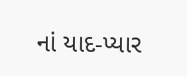નાં યાદ-પ્યાર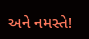અને નમસ્તે!